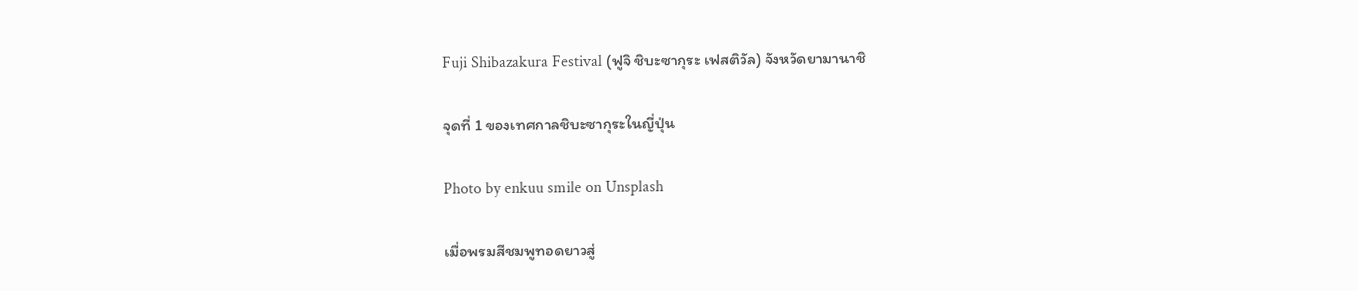Fuji Shibazakura Festival (ฟูจิ ชิบะซากุระ เฟสติวัล) จังหวัดยามานาชิ

จุดที่ 1 ของเทศกาลชิบะซากุระในญี่ปุ่น

Photo by enkuu smile on Unsplash

เมื่อพรมสีชมพูทอดยาวสู่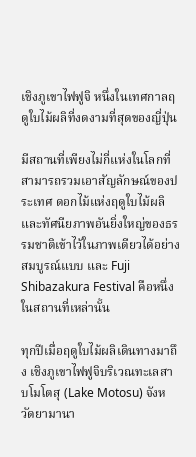เชิงภูเขาไฟฟูจิ หนึ่งในเทศกาลฤดูใบไม้ผลิที่งดงามที่สุดของญี่ปุ่น

มีสถานที่เพียงไม่กี่แห่งในโลกที่สามารถรวมเอาสัญลักษณ์ของประเทศ ดอกไม้แห่งฤดูใบไม้ผลิ และทัศนียภาพอันยิ่งใหญ่ของธรรมชาติเข้าไว้ในภาพเดียวได้อย่างสมบูรณ์แบบ และ Fuji Shibazakura Festival คือหนึ่งในสถานที่เหล่านั้น

ทุกปีเมื่อฤดูใบไม้ผลิเดินทางมาถึง เชิงภูเขาไฟฟูจิบริเวณทะเลสาบโมโตสุ (Lake Motosu) จังหวัดยามานา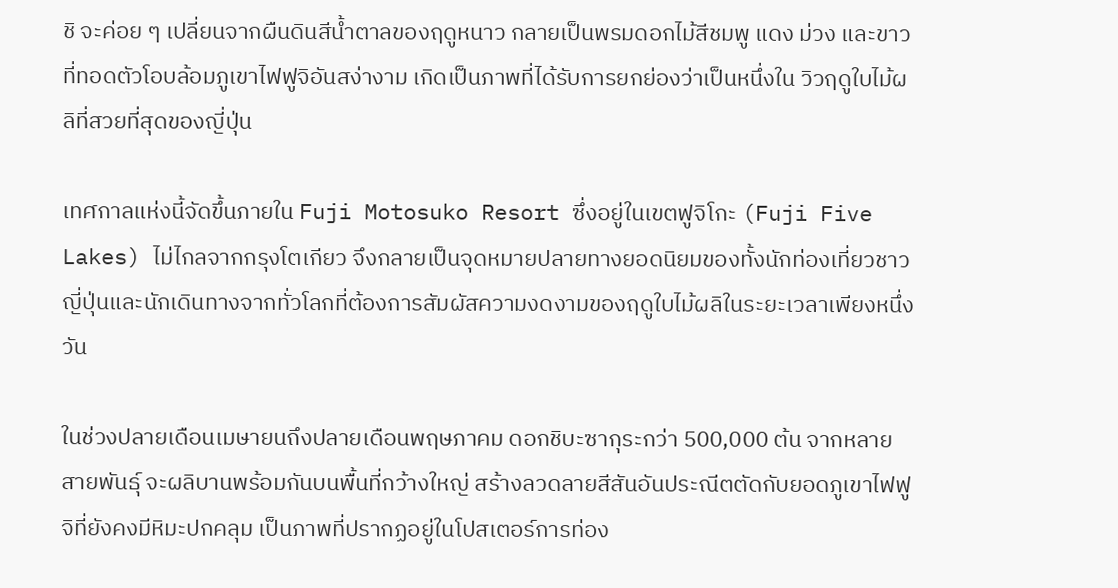ชิ จะค่อย ๆ เปลี่ยนจากผืนดินสีน้ำตาลของฤดูหนาว กลายเป็นพรมดอกไม้สีชมพู แดง ม่วง และขาว ที่ทอดตัวโอบล้อมภูเขาไฟฟูจิอันสง่างาม เกิดเป็นภาพที่ได้รับการยกย่องว่าเป็นหนึ่งใน วิวฤดูใบไม้ผลิที่สวยที่สุดของญี่ปุ่น

เทศกาลแห่งนี้จัดขึ้นภายใน Fuji Motosuko Resort ซึ่งอยู่ในเขตฟูจิโกะ (Fuji Five Lakes) ไม่ไกลจากกรุงโตเกียว จึงกลายเป็นจุดหมายปลายทางยอดนิยมของทั้งนักท่องเที่ยวชาวญี่ปุ่นและนักเดินทางจากทั่วโลกที่ต้องการสัมผัสความงดงามของฤดูใบไม้ผลิในระยะเวลาเพียงหนึ่งวัน

ในช่วงปลายเดือนเมษายนถึงปลายเดือนพฤษภาคม ดอกชิบะซากุระกว่า 500,000 ต้น จากหลายสายพันธุ์ จะผลิบานพร้อมกันบนพื้นที่กว้างใหญ่ สร้างลวดลายสีสันอันประณีตตัดกับยอดภูเขาไฟฟูจิที่ยังคงมีหิมะปกคลุม เป็นภาพที่ปรากฏอยู่ในโปสเตอร์การท่อง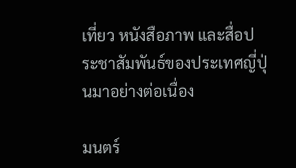เที่ยว หนังสือภาพ และสื่อประชาสัมพันธ์ของประเทศญี่ปุ่นมาอย่างต่อเนื่อง

มนตร์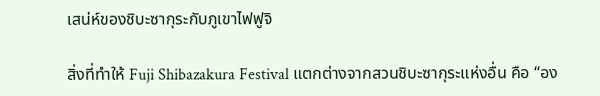เสน่ห์ของชิบะซากุระกับภูเขาไฟฟูจิ

สิ่งที่ทำให้ Fuji Shibazakura Festival แตกต่างจากสวนชิบะซากุระแห่งอื่น คือ “อง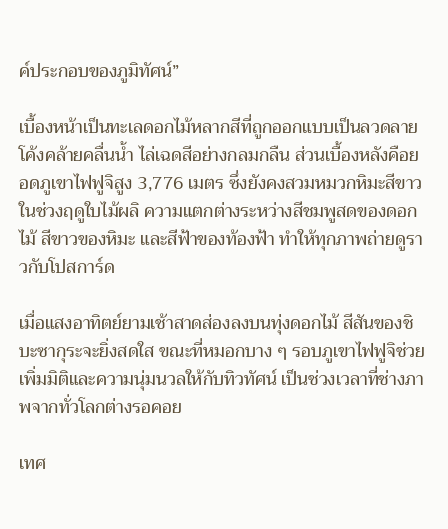ค์ประกอบของภูมิทัศน์”

เบื้องหน้าเป็นทะเลดอกไม้หลากสีที่ถูกออกแบบเป็นลวดลายโค้งคล้ายคลื่นน้ำ ไล่เฉดสีอย่างกลมกลืน ส่วนเบื้องหลังคือยอดภูเขาไฟฟูจิสูง 3,776 เมตร ซึ่งยังคงสวมหมวกหิมะสีขาวในช่วงฤดูใบไม้ผลิ ความแตกต่างระหว่างสีชมพูสดของดอกไม้ สีขาวของหิมะ และสีฟ้าของท้องฟ้า ทำให้ทุกภาพถ่ายดูราวกับโปสการ์ด

เมื่อแสงอาทิตย์ยามเช้าสาดส่องลงบนทุ่งดอกไม้ สีสันของชิบะซากุระจะยิ่งสดใส ขณะที่หมอกบาง ๆ รอบภูเขาไฟฟูจิช่วยเพิ่มมิติและความนุ่มนวลให้กับทิวทัศน์ เป็นช่วงเวลาที่ช่างภาพจากทั่วโลกต่างรอคอย

เทศ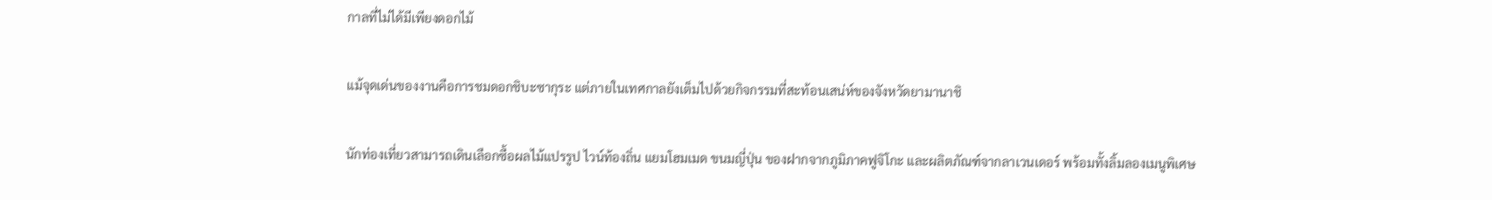กาลที่ไม่ได้มีเพียงดอกไม้

แม้จุดเด่นของงานคือการชมดอกชิบะซากุระ แต่ภายในเทศกาลยังเต็มไปด้วยกิจกรรมที่สะท้อนเสน่ห์ของจังหวัดยามานาชิ

นักท่องเที่ยวสามารถเดินเลือกซื้อผลไม้แปรรูป ไวน์ท้องถิ่น แยมโฮมเมด ขนมญี่ปุ่น ของฝากจากภูมิภาคฟูจิโกะ และผลิตภัณฑ์จากลาเวนเดอร์ พร้อมทั้งลิ้มลองเมนูพิเศษ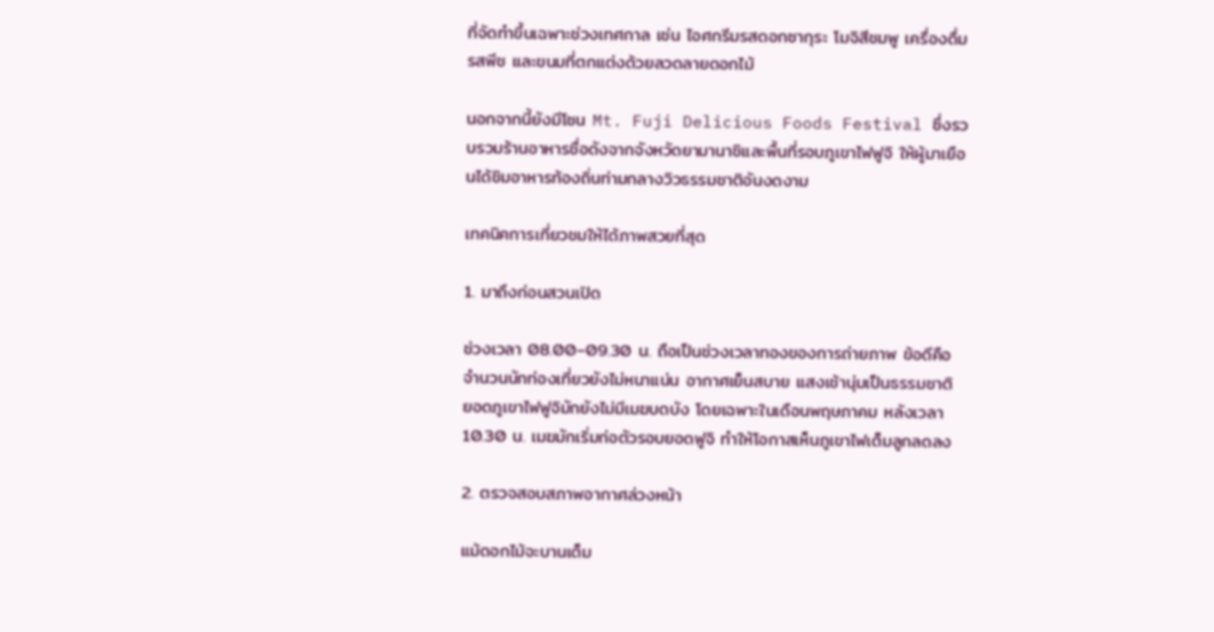ที่จัดทำขึ้นเฉพาะช่วงเทศกาล เช่น ไอศกรีมรสดอกซากุระ โมจิสีชมพู เครื่องดื่มรสพีช และขนมที่ตกแต่งด้วยลวดลายดอกไม้

นอกจากนี้ยังมีโซน Mt. Fuji Delicious Foods Festival ซึ่งรวบรวมร้านอาหารชื่อดังจากจังหวัดยามานาชิและพื้นที่รอบภูเขาไฟฟูจิ ให้ผู้มาเยือนได้ชิมอาหารท้องถิ่นท่ามกลางวิวธรรมชาติอันงดงาม

เทคนิคการเที่ยวชมให้ได้ภาพสวยที่สุด

1. มาถึงก่อนสวนเปิด

ช่วงเวลา 08.00–09.30 น. ถือเป็นช่วงเวลาทองของการถ่ายภาพ ข้อดีคือ จำนวนนักท่องเที่ยวยังไม่หนาแน่น อากาศเย็นสบาย แสงเช้านุ่มเป็นธรรมชาติ ยอดภูเขาไฟฟูจิมักยังไม่มีเมฆบดบัง โดยเฉพาะในเดือนพฤษภาคม หลังเวลา 10.30 น. เมฆมักเริ่มก่อตัวรอบยอดฟูจิ ทำให้โอกาสเห็นภูเขาไฟเต็มลูกลดลง

2. ตรวจสอบสภาพอากาศล่วงหน้า

แม้ดอกไม้จะบานเต็ม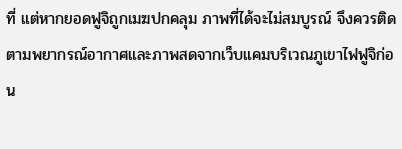ที่ แต่หากยอดฟูจิถูกเมฆปกคลุม ภาพที่ได้จะไม่สมบูรณ์ จึงควรติดตามพยากรณ์อากาศและภาพสดจากเว็บแคมบริเวณภูเขาไฟฟูจิก่อน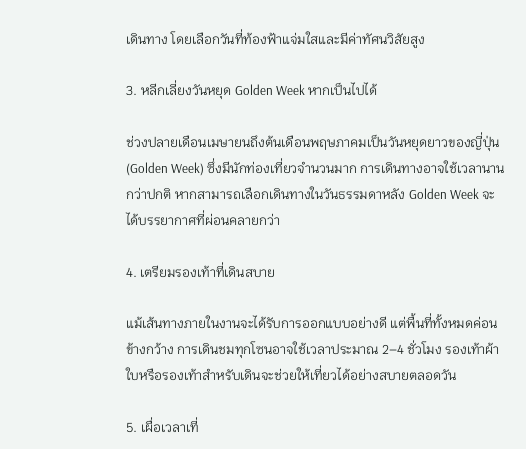เดินทาง โดยเลือกวันที่ท้องฟ้าแจ่มใสและมีค่าทัศนวิสัยสูง

3. หลีกเลี่ยงวันหยุด Golden Week หากเป็นไปได้

ช่วงปลายเดือนเมษายนถึงต้นเดือนพฤษภาคมเป็นวันหยุดยาวของญี่ปุ่น (Golden Week) ซึ่งมีนักท่องเที่ยวจำนวนมาก การเดินทางอาจใช้เวลานานกว่าปกติ หากสามารถเลือกเดินทางในวันธรรมดาหลัง Golden Week จะได้บรรยากาศที่ผ่อนคลายกว่า

4. เตรียมรองเท้าที่เดินสบาย

แม้เส้นทางภายในงานจะได้รับการออกแบบอย่างดี แต่พื้นที่ทั้งหมดค่อนข้างกว้าง การเดินชมทุกโซนอาจใช้เวลาประมาณ 2–4 ชั่วโมง รองเท้าผ้าใบหรือรองเท้าสำหรับเดินจะช่วยให้เที่ยวได้อย่างสบายตลอดวัน

5. เผื่อเวลาเที่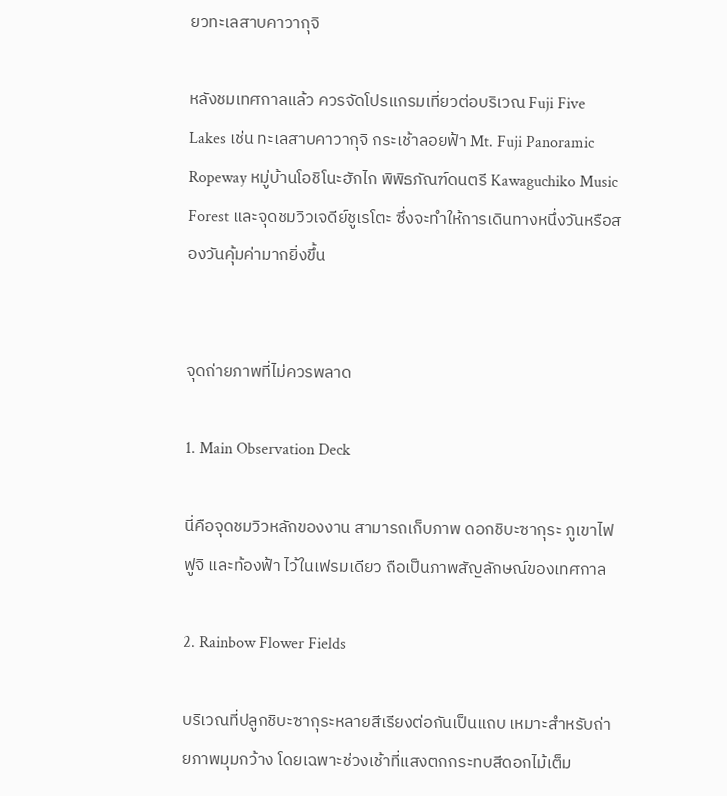ยวทะเลสาบคาวากุจิ

หลังชมเทศกาลแล้ว ควรจัดโปรแกรมเที่ยวต่อบริเวณ Fuji Five Lakes เช่น ทะเลสาบคาวากุจิ กระเช้าลอยฟ้า Mt. Fuji Panoramic Ropeway หมู่บ้านโอชิโนะฮักไก พิพิธภัณฑ์ดนตรี Kawaguchiko Music Forest และจุดชมวิวเจดีย์ชูเรโตะ ซึ่งจะทำให้การเดินทางหนึ่งวันหรือสองวันคุ้มค่ามากยิ่งขึ้น


จุดถ่ายภาพที่ไม่ควรพลาด

1. Main Observation Deck

นี่คือจุดชมวิวหลักของงาน สามารถเก็บภาพ ดอกชิบะซากุระ ภูเขาไฟฟูจิ และท้องฟ้า ไว้ในเฟรมเดียว ถือเป็นภาพสัญลักษณ์ของเทศกาล

2. Rainbow Flower Fields

บริเวณที่ปลูกชิบะซากุระหลายสีเรียงต่อกันเป็นแถบ เหมาะสำหรับถ่ายภาพมุมกว้าง โดยเฉพาะช่วงเช้าที่แสงตกกระทบสีดอกไม้เต็ม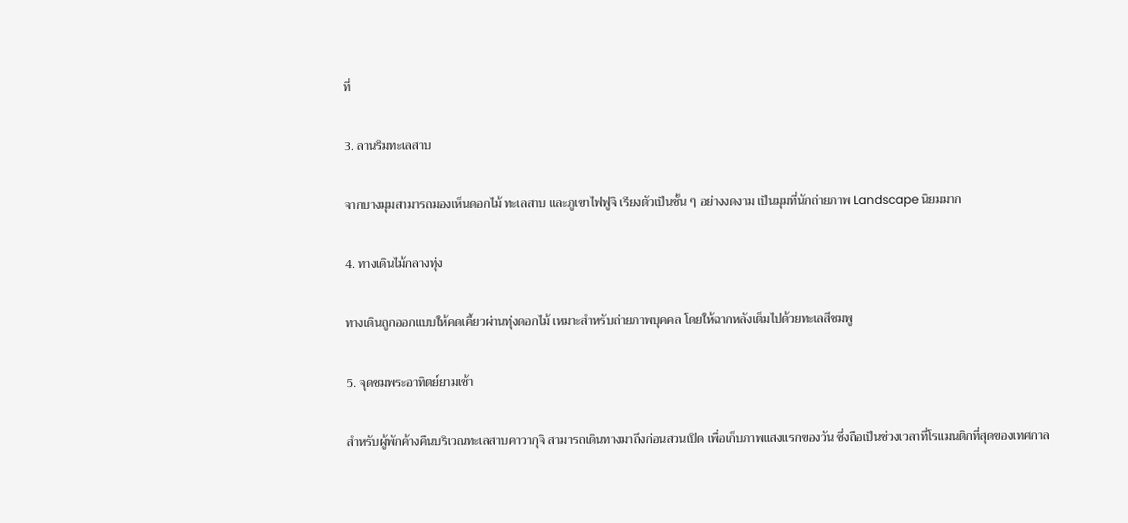ที่

3. ลานริมทะเลสาบ

จากบางมุมสามารถมองเห็นดอกไม้ ทะเลสาบ และภูเขาไฟฟูจิ เรียงตัวเป็นชั้น ๆ อย่างงดงาม เป็นมุมที่นักถ่ายภาพ Landscape นิยมมาก

4. ทางเดินไม้กลางทุ่ง

ทางเดินถูกออกแบบให้คดเคี้ยวผ่านทุ่งดอกไม้ เหมาะสำหรับถ่ายภาพบุคคล โดยให้ฉากหลังเต็มไปด้วยทะเลสีชมพู

5. จุดชมพระอาทิตย์ยามเช้า

สำหรับผู้พักค้างคืนบริเวณทะเลสาบคาวากุจิ สามารถเดินทางมาถึงก่อนสวนเปิด เพื่อเก็บภาพแสงแรกของวัน ซึ่งถือเป็นช่วงเวลาที่โรแมนติกที่สุดของเทศกาล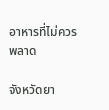อาหารที่ไม่ควรพลาด

จังหวัดยา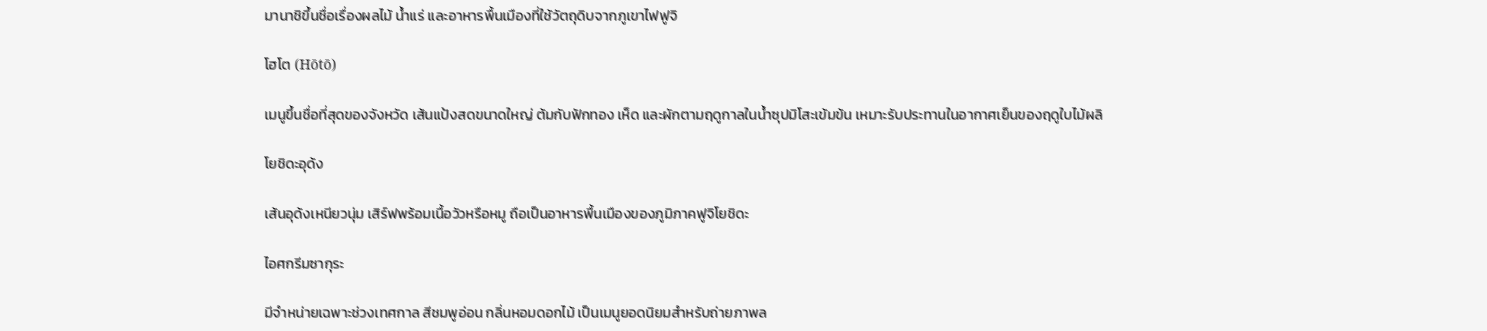มานาชิขึ้นชื่อเรื่องผลไม้ น้ำแร่ และอาหารพื้นเมืองที่ใช้วัตถุดิบจากภูเขาไฟฟูจิ

โฮโต (Hōtō)

เมนูขึ้นชื่อที่สุดของจังหวัด เส้นแป้งสดขนาดใหญ่ ต้มกับฟักทอง เห็ด และผักตามฤดูกาลในน้ำซุปมิโสะเข้มข้น เหมาะรับประทานในอากาศเย็นของฤดูใบไม้ผลิ

โยชิดะอุด้ง

เส้นอุด้งเหนียวนุ่ม เสิร์ฟพร้อมเนื้อวัวหรือหมู ถือเป็นอาหารพื้นเมืองของภูมิภาคฟูจิโยชิดะ

ไอศกรีมซากุระ

มีจำหน่ายเฉพาะช่วงเทศกาล สีชมพูอ่อน กลิ่นหอมดอกไม้ เป็นเมนูยอดนิยมสำหรับถ่ายภาพล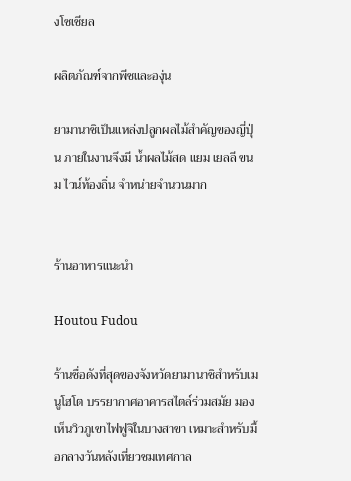งโซเชียล

ผลิตภัณฑ์จากพีชและองุ่น

ยามานาชิเป็นแหล่งปลูกผลไม้สำคัญของญี่ปุ่น ภายในงานจึงมี น้ำผลไม้สด แยม เยลลี ขนม ไวน์ท้องถิ่น จำหน่ายจำนวนมาก


ร้านอาหารแนะนำ

Houtou Fudou

ร้านชื่อดังที่สุดของจังหวัดยามานาชิสำหรับเมนูโฮโต บรรยากาศอาคารสไตล์ร่วมสมัย มองเห็นวิวภูเขาไฟฟูจิในบางสาขา เหมาะสำหรับมื้อกลางวันหลังเที่ยวชมเทศกาล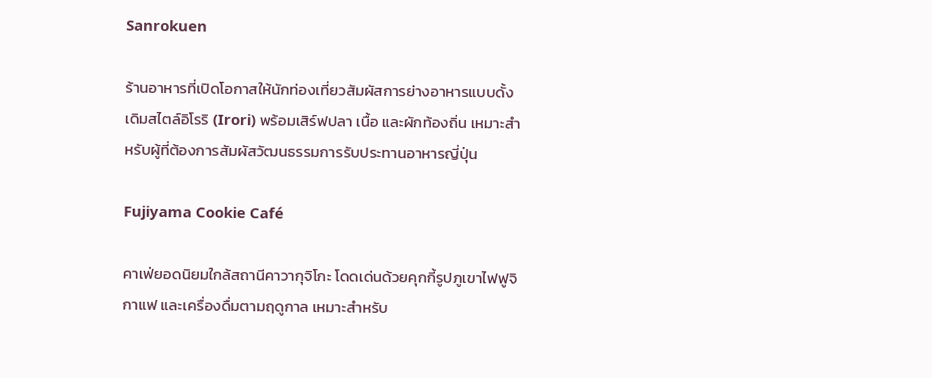Sanrokuen

ร้านอาหารที่เปิดโอกาสให้นักท่องเที่ยวสัมผัสการย่างอาหารแบบดั้งเดิมสไตล์อิโรริ (Irori) พร้อมเสิร์ฟปลา เนื้อ และผักท้องถิ่น เหมาะสำหรับผู้ที่ต้องการสัมผัสวัฒนธรรมการรับประทานอาหารญี่ปุ่น

Fujiyama Cookie Café

คาเฟ่ยอดนิยมใกล้สถานีคาวากุจิโกะ โดดเด่นด้วยคุกกี้รูปภูเขาไฟฟูจิ กาแฟ และเครื่องดื่มตามฤดูกาล เหมาะสำหรับ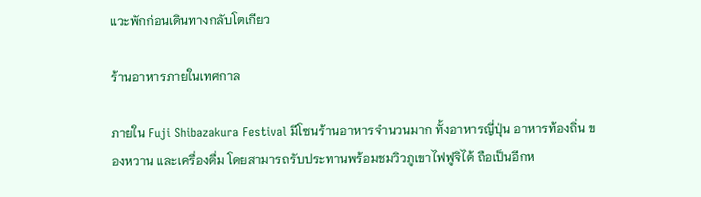แวะพักก่อนเดินทางกลับโตเกียว

ร้านอาหารภายในเทศกาล

ภายใน Fuji Shibazakura Festival มีโซนร้านอาหารจำนวนมาก ทั้งอาหารญี่ปุ่น อาหารท้องถิ่น ของหวาน และเครื่องดื่ม โดยสามารถรับประทานพร้อมชมวิวภูเขาไฟฟูจิได้ ถือเป็นอีกห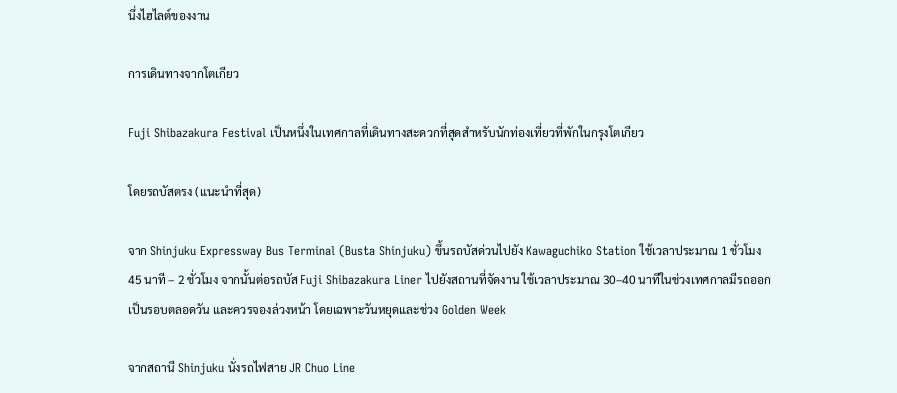นึ่งไฮไลต์ของงาน

การเดินทางจากโตเกียว

Fuji Shibazakura Festival เป็นหนึ่งในเทศกาลที่เดินทางสะดวกที่สุดสำหรับนักท่องเที่ยวที่พักในกรุงโตเกียว

โดยรถบัสตรง (แนะนำที่สุด)

จาก Shinjuku Expressway Bus Terminal (Busta Shinjuku) ขึ้นรถบัสด่วนไปยัง Kawaguchiko Station ใช้เวลาประมาณ 1 ชั่วโมง 45 นาที – 2 ชั่วโมง จากนั้นต่อรถบัส Fuji Shibazakura Liner ไปยังสถานที่จัดงาน ใช้เวลาประมาณ 30–40 นาทีในช่วงเทศกาลมีรถออกเป็นรอบตลอดวัน และควรจองล่วงหน้า โดยเฉพาะวันหยุดและช่วง Golden Week

จากสถานี Shinjuku นั่งรถไฟสาย JR Chuo Line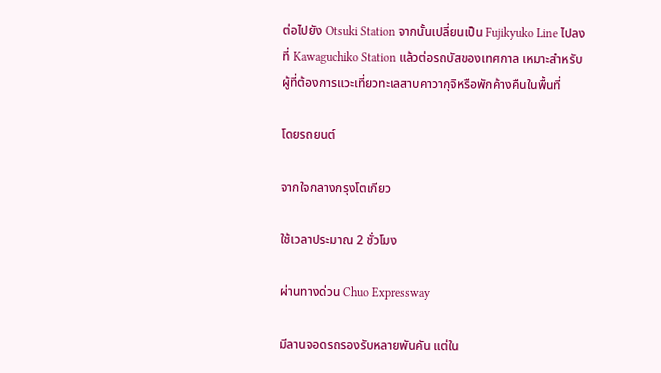ต่อไปยัง Otsuki Station จากนั้นเปลี่ยนเป็น Fujikyuko Line ไปลงที่ Kawaguchiko Station แล้วต่อรถบัสของเทศกาล เหมาะสำหรับผู้ที่ต้องการแวะเที่ยวทะเลสาบคาวากุจิหรือพักค้างคืนในพื้นที่

โดยรถยนต์

จากใจกลางกรุงโตเกียว

ใช้เวลาประมาณ 2 ชั่วโมง

ผ่านทางด่วน Chuo Expressway

มีลานจอดรถรองรับหลายพันคัน แต่ใน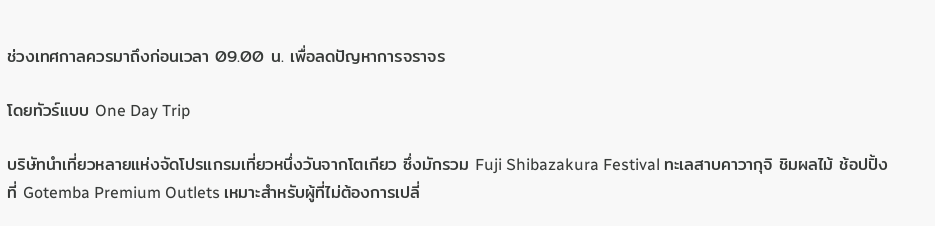ช่วงเทศกาลควรมาถึงก่อนเวลา 09.00 น. เพื่อลดปัญหาการจราจร

โดยทัวร์แบบ One Day Trip

บริษัทนำเที่ยวหลายแห่งจัดโปรแกรมเที่ยวหนึ่งวันจากโตเกียว ซึ่งมักรวม Fuji Shibazakura Festival ทะเลสาบคาวากุจิ ชิมผลไม้ ช้อปปิ้งที่ Gotemba Premium Outlets เหมาะสำหรับผู้ที่ไม่ต้องการเปลี่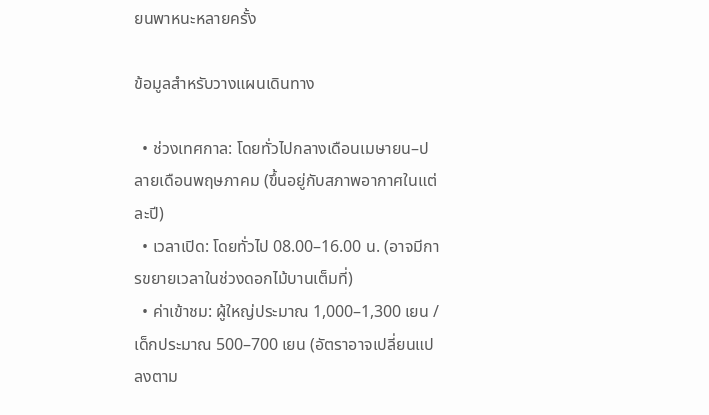ยนพาหนะหลายครั้ง

ข้อมูลสำหรับวางแผนเดินทาง

  • ช่วงเทศกาล: โดยทั่วไปกลางเดือนเมษายน–ปลายเดือนพฤษภาคม (ขึ้นอยู่กับสภาพอากาศในแต่ละปี)
  • เวลาเปิด: โดยทั่วไป 08.00–16.00 น. (อาจมีการขยายเวลาในช่วงดอกไม้บานเต็มที่)
  • ค่าเข้าชม: ผู้ใหญ่ประมาณ 1,000–1,300 เยน / เด็กประมาณ 500–700 เยน (อัตราอาจเปลี่ยนแปลงตาม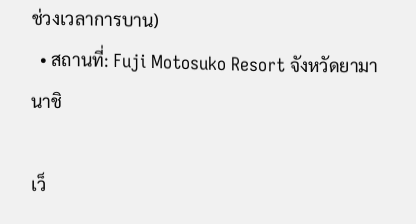ช่วงเวลาการบาน)
  • สถานที่: Fuji Motosuko Resort จังหวัดยามานาชิ

เว็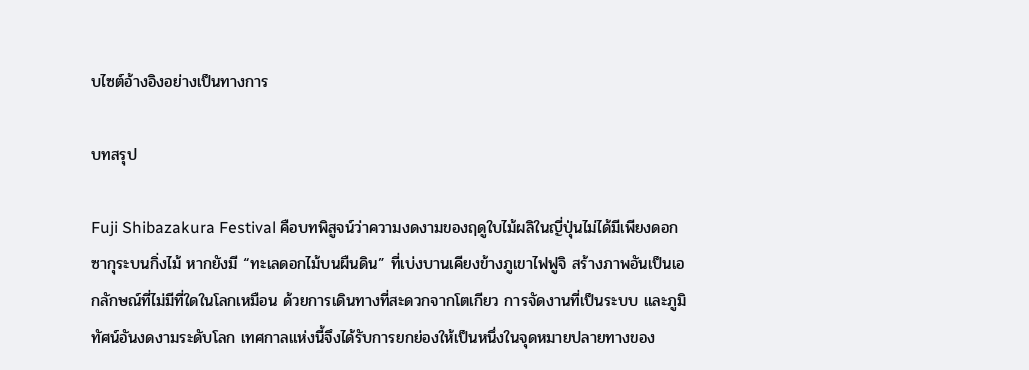บไซต์อ้างอิงอย่างเป็นทางการ

บทสรุป

Fuji Shibazakura Festival คือบทพิสูจน์ว่าความงดงามของฤดูใบไม้ผลิในญี่ปุ่นไม่ได้มีเพียงดอกซากุระบนกิ่งไม้ หากยังมี “ทะเลดอกไม้บนผืนดิน” ที่เบ่งบานเคียงข้างภูเขาไฟฟูจิ สร้างภาพอันเป็นเอกลักษณ์ที่ไม่มีที่ใดในโลกเหมือน ด้วยการเดินทางที่สะดวกจากโตเกียว การจัดงานที่เป็นระบบ และภูมิทัศน์อันงดงามระดับโลก เทศกาลแห่งนี้จึงได้รับการยกย่องให้เป็นหนึ่งในจุดหมายปลายทางของ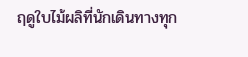ฤดูใบไม้ผลิที่นักเดินทางทุก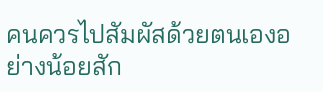คนควรไปสัมผัสด้วยตนเองอย่างน้อยสัก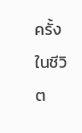ครั้งในชีวิต